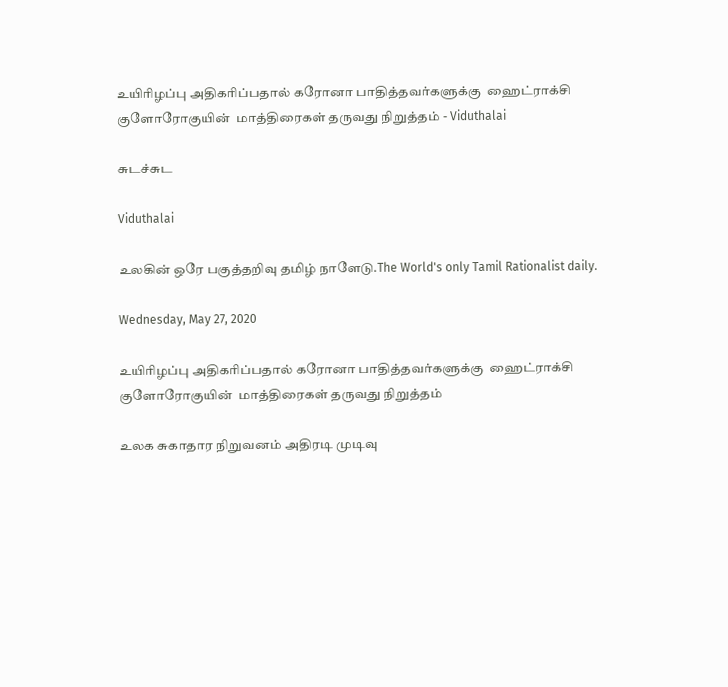உயிரிழப்பு அதிகரிப்பதால் கரோனா பாதித்தவர்களுக்கு  ஹைட்ராக்சி குளோரோகுயின்  மாத்திரைகள் தருவது நிறுத்தம் - Viduthalai

சுடச்சுட

Viduthalai

உலகின் ஒரே பகுத்தறிவு தமிழ் நாளேடு.The World's only Tamil Rationalist daily.

Wednesday, May 27, 2020

உயிரிழப்பு அதிகரிப்பதால் கரோனா பாதித்தவர்களுக்கு  ஹைட்ராக்சி குளோரோகுயின்  மாத்திரைகள் தருவது நிறுத்தம்

உலக சுகாதார நிறுவனம் அதிரடி முடிவு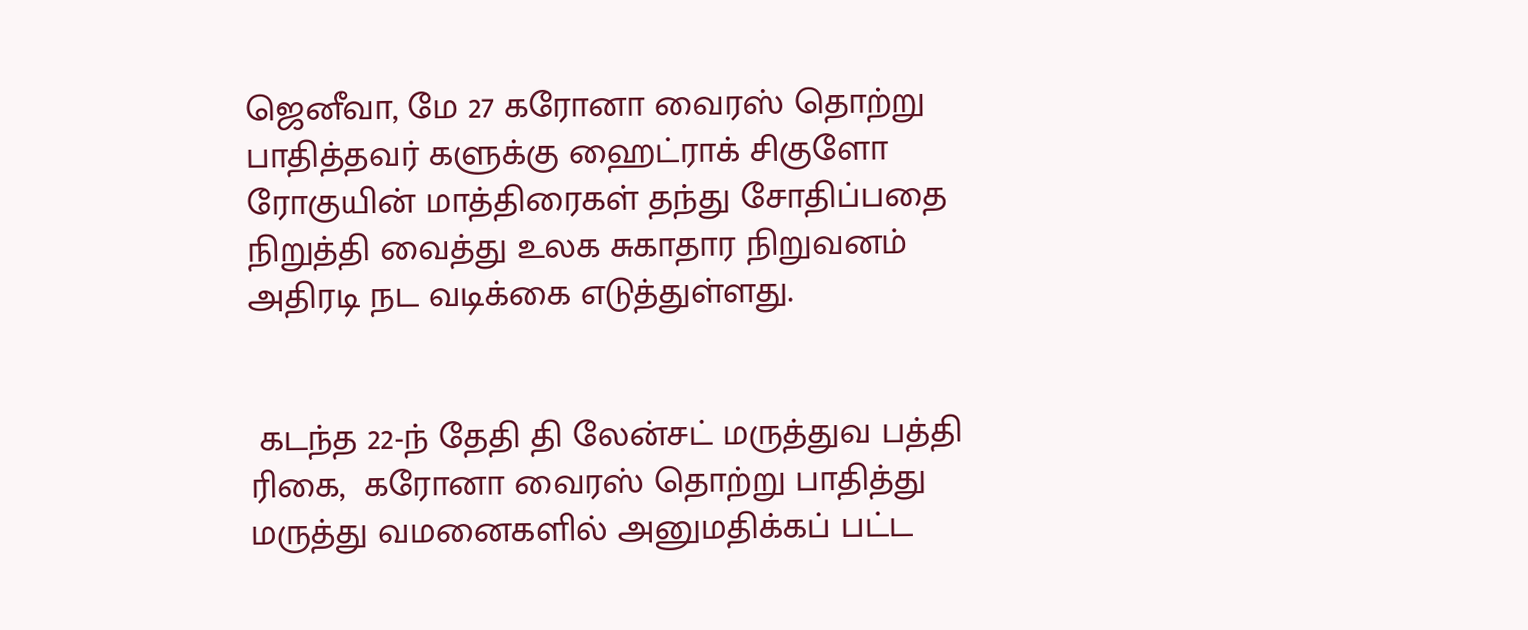ஜெனீவா, மே 27 கரோனா வைரஸ் தொற்று பாதித்தவர் களுக்கு ஹைட்ராக் சிகுளோ ரோகுயின் மாத்திரைகள் தந்து சோதிப்பதை நிறுத்தி வைத்து உலக சுகாதார நிறுவனம் அதிரடி நட வடிக்கை எடுத்துள்ளது.


 கடந்த 22-ந் தேதி தி லேன்சட் மருத்துவ பத்தி ரிகை,  கரோனா வைரஸ் தொற்று பாதித்து மருத்து வமனைகளில் அனுமதிக்கப் பட்ட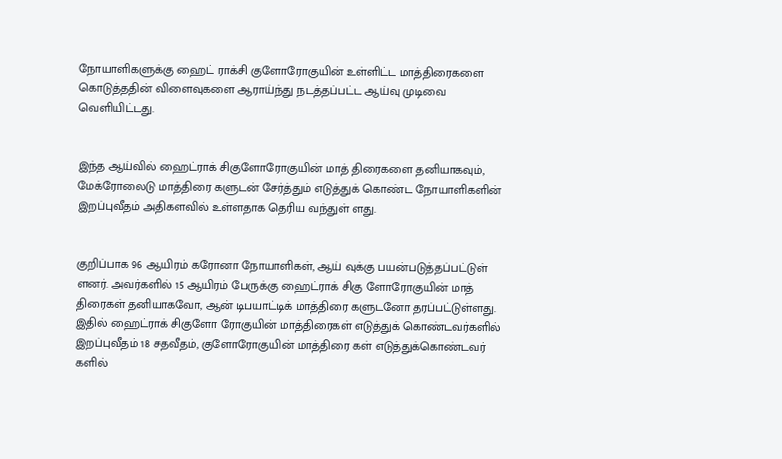நோயாளிகளுக்கு ஹைட் ராக்சி குளோரோகுயின் உள்ளிட்ட மாத்திரைகளை கொடுத்ததின் விளைவுகளை ஆராய்ந்து நடத்தப்பட்ட ஆய்வு முடிவை வெளியிட்டது.


இந்த ஆய்வில் ஹைட்ராக் சிகுளோரோகுயின் மாத் திரைகளை தனியாகவும், மேக்ரோலைடு மாத்திரை களுடன் சேர்த்தும் எடுத்துக் கொண்ட நோயாளிகளின் இறப்புவீதம் அதிகளவில் உள்ளதாக தெரிய வந்துள் ளது.


குறிப்பாக 96 ஆயிரம் கரோனா நோயாளிகள், ஆய் வுக்கு பயன்படுத்தப்பட்டுள் ளனர். அவர்களில் 15 ஆயிரம் பேருக்கு ஹைட்ராக் சிகு ளோரோகுயின் மாத் திரைகள் தனியாகவோ, ஆன் டிபயாட்டிக் மாத்திரை களுடனோ தரப்பட்டுள்ளது. இதில் ஹைட்ராக் சிகுளோ ரோகுயின் மாத்திரைகள் எடுத்துக் கொண்டவர்களில் இறப்புவீதம் 18 சதவீதம், குளோரோகுயின் மாத்திரை கள் எடுத்துக்கொண்டவர் களில்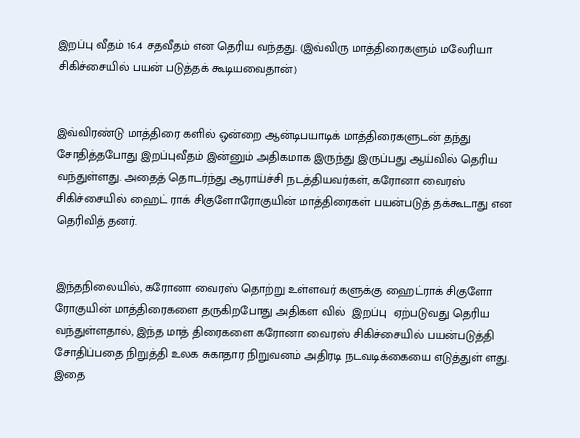இறப்பு வீதம் 16.4 சதவீதம் என தெரிய வந்தது. (இவ்விரு மாத்திரைகளும் மலேரியா சிகிச்சையில் பயன் படுத்தக் கூடியவைதான்)


இவ்விரண்டு மாத்திரை களில் ஒன்றை ஆன்டிபயாடிக் மாத்திரைகளுடன் தந்து சோதித்தபோது இறப்புவீதம் இன்னும் அதிகமாக இருந்து இருப்பது ஆய்வில் தெரிய வந்துள்ளது. அதைத் தொடர்ந்து ஆராய்ச்சி நடத்தியவர்கள், கரோனா வைரஸ் சிகிச்சையில் ஹைட் ராக் சிகுளோரோகுயின் மாத்திரைகள் பயன்படுத் தக்கூடாது என தெரிவித் தனர்.


இந்தநிலையில், கரோனா வைரஸ் தொற்று உள்ளவர் களுக்கு ஹைட்ராக் சிகுளோ ரோகுயின் மாத்திரைகளை தருகிறபோது அதிகள வில்  இறப்பு  ஏற்படுவது தெரிய வந்துள்ளதால், இந்த மாத் திரைகளை கரோனா வைரஸ் சிகிச்சையில் பயன்படுத்தி சோதிப்பதை நிறுத்தி உலக சுகாதார நிறுவனம் அதிரடி நடவடிக்கையை எடுத்துள் ளது. இதை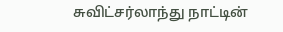சுவிட்சர்லாந்து நாட்டின்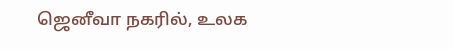ஜெனீவா நகரில், உலக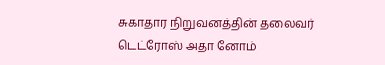சுகாதார நிறுவனத்தின் தலைவர் டெட்ரோஸ் அதா னோம்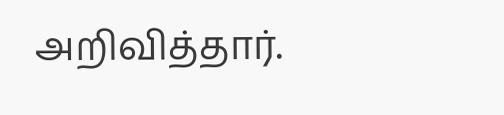அறிவித்தார்.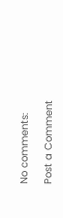No comments:

Post a Comment